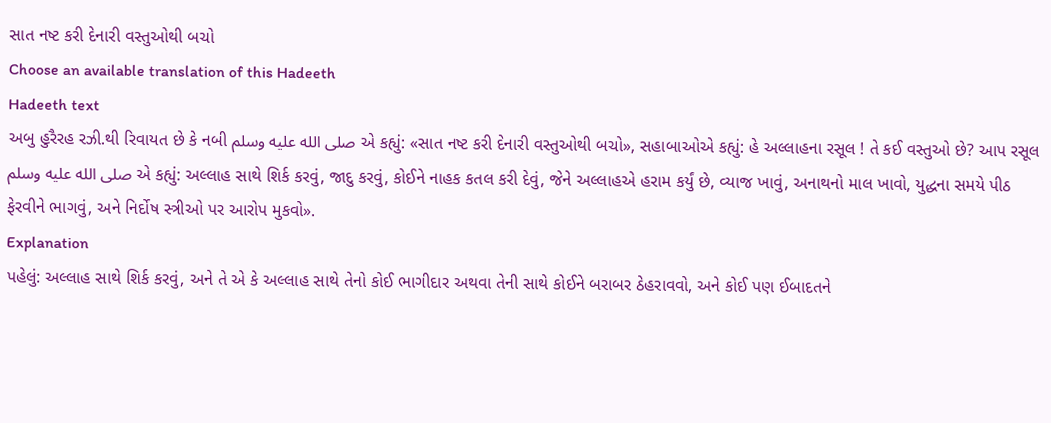સાત નષ્ટ કરી દેનારી વસ્તુઓથી બચો
Choose an available translation of this Hadeeth
Hadeeth text
અબુ હુરૈરહ રઝી.થી રિવાયત છે કે નબી صلى الله عليه وسلم એ કહ્યું: «સાત નષ્ટ કરી દેનારી વસ્તુઓથી બચો», સહાબાઓએ કહ્યું: હે અલ્લાહના રસૂલ ! તે કઈ વસ્તુઓ છે? આપ રસૂલ صلى الله عليه وسلم એ કહ્યું: અલ્લાહ સાથે શિર્ક કરવું, જાદુ કરવું, કોઈને નાહક કતલ કરી દેવું, જેને અલ્લાહએ હરામ કર્યું છે, વ્યાજ ખાવું, અનાથનો માલ ખાવો, યુદ્ધના સમયે પીઠ ફેરવીને ભાગવું, અને નિર્દોષ સ્ત્રીઓ પર આરોપ મુકવો».
Explanation
પહેલું: અલ્લાહ સાથે શિર્ક કરવું, અને તે એ કે અલ્લાહ સાથે તેનો કોઈ ભાગીદાર અથવા તેની સાથે કોઈને બરાબર ઠેહરાવવો, અને કોઈ પણ ઈબાદતને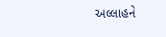અલ્લાહને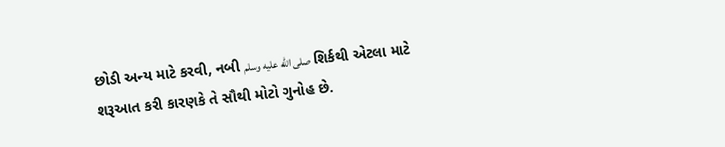છોડી અન્ય માટે કરવી, નબી صلى الله عليه وسلم શિર્કથી એટલા માટે શરૂઆત કરી કારણકે તે સૌથી મોટો ગુનોહ છે.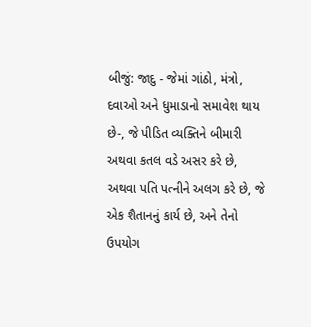બીજું: જાદુ - જેમાં ગાંઠો, મંત્રો, દવાઓ અને ધુમાડાનો સમાવેશ થાય છે-, જે પીડિત વ્યક્તિને બીમારી અથવા કતલ વડે અસર કરે છે, અથવા પતિ પત્નીને અલગ કરે છે, જે એક શૈતાનનું કાર્ય છે, અને તેનો ઉપયોગ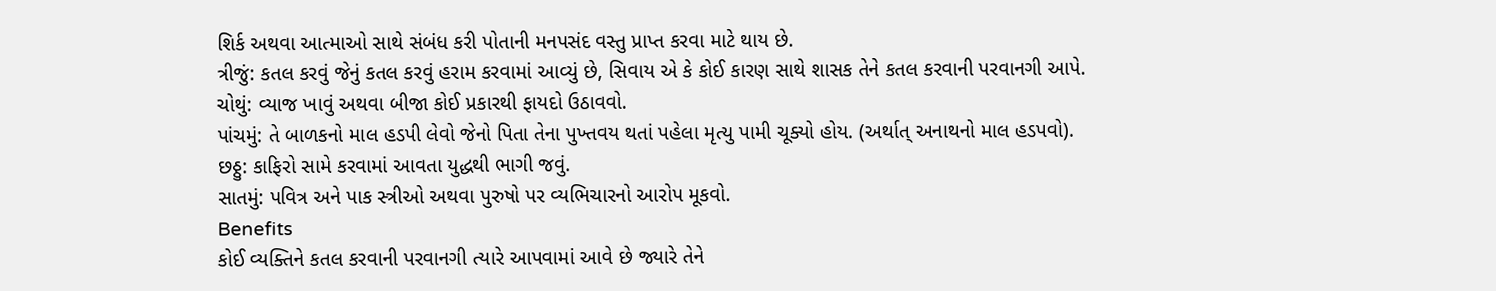શિર્ક અથવા આત્માઓ સાથે સંબંધ કરી પોતાની મનપસંદ વસ્તુ પ્રાપ્ત કરવા માટે થાય છે.
ત્રીજું: કતલ કરવું જેનું કતલ કરવું હરામ કરવામાં આવ્યું છે, સિવાય એ કે કોઈ કારણ સાથે શાસક તેને કતલ કરવાની પરવાનગી આપે.
ચોથું: વ્યાજ ખાવું અથવા બીજા કોઈ પ્રકારથી ફાયદો ઉઠાવવો.
પાંચમું: તે બાળકનો માલ હડપી લેવો જેનો પિતા તેના પુખ્તવય થતાં પહેલા મૃત્યુ પામી ચૂક્યો હોય. (અર્થાત્ અનાથનો માલ હડપવો).
છઠ્ઠુ: કાફિરો સામે કરવામાં આવતા યુદ્ધથી ભાગી જવું.
સાતમું: પવિત્ર અને પાક સ્ત્રીઓ અથવા પુરુષો પર વ્યભિચારનો આરોપ મૂકવો.
Benefits
કોઈ વ્યક્તિને કતલ કરવાની પરવાનગી ત્યારે આપવામાં આવે છે જ્યારે તેને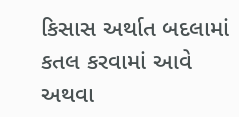કિસાસ અર્થાત બદલામાં કતલ કરવામાં આવે અથવા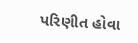પરિણીત હોવા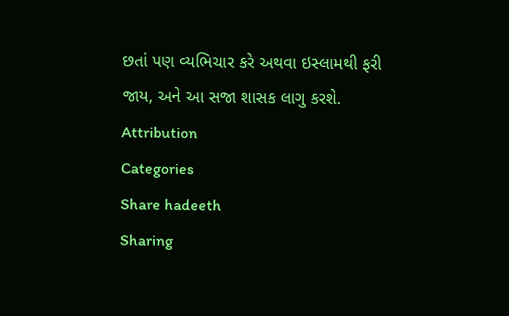છતાં પણ વ્યભિચાર કરે અથવા ઇસ્લામથી ફરી જાય, અને આ સજા શાસક લાગુ કરશે.
Attribution
Categories
Share hadeeth
Sharing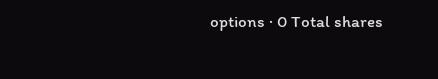options · 0 Total shares